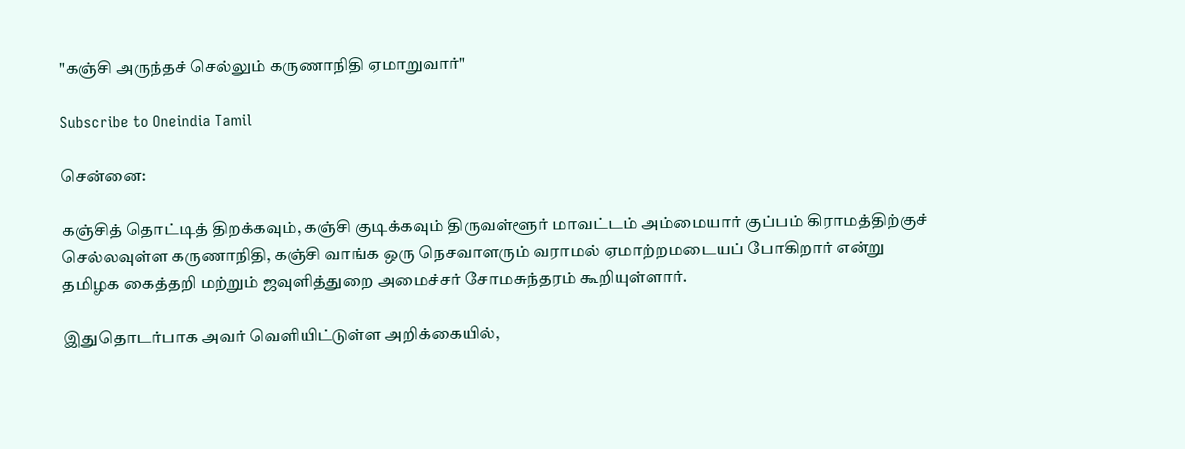"கஞ்சி அருந்தச் செல்லும் கருணாநிதி ஏமாறுவார்"

Subscribe to Oneindia Tamil

சென்னை:

கஞ்சித் தொட்டித் திறக்கவும், கஞ்சி குடிக்கவும் திருவள்ளூர் மாவட்டம் அம்மையார் குப்பம் கிராமத்திற்குச் செல்லவுள்ள கருணாநிதி, கஞ்சி வாங்க ஒரு நெசவாளரும் வராமல் ஏமாற்றமடையப் போகிறார் என்று தமிழக கைத்தறி மற்றும் ஜவுளித்துறை அமைச்சர் சோமசுந்தரம் கூறியுள்ளார்.

இதுதொடர்பாக அவர் வெளியிட்டுள்ள அறிக்கையில்,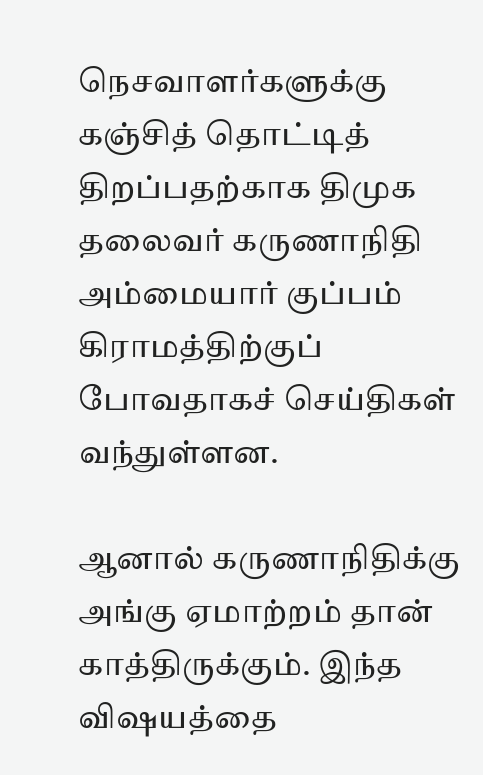நெசவாளர்களுக்கு கஞ்சித் தொட்டித் திறப்பதற்காக திமுக தலைவர் கருணாநிதி அம்மையார் குப்பம் கிராமத்திற்குப் போவதாகச் செய்திகள் வந்துள்ளன.

ஆனால் கருணாநிதிக்கு அங்கு ஏமாற்றம் தான் காத்திருக்கும். இந்த விஷயத்தை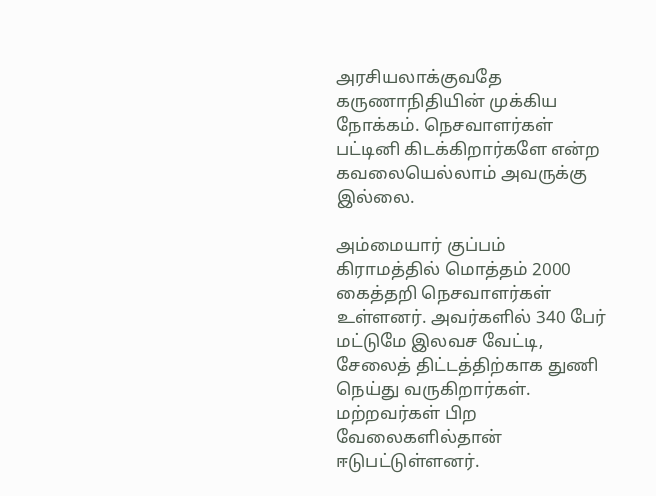அரசியலாக்குவதே கருணாநிதியின் முக்கிய நோக்கம். நெசவாளர்கள் பட்டினி கிடக்கிறார்களே என்ற கவலையெல்லாம் அவருக்கு இல்லை.

அம்மையார் குப்பம் கிராமத்தில் மொத்தம் 2000 கைத்தறி நெசவாளர்கள் உள்ளனர். அவர்களில் 340 பேர் மட்டுமே இலவச வேட்டி, சேலைத் திட்டத்திற்காக துணி நெய்து வருகிறார்கள். மற்றவர்கள் பிற வேலைகளில்தான் ஈடுபட்டுள்ளனர்.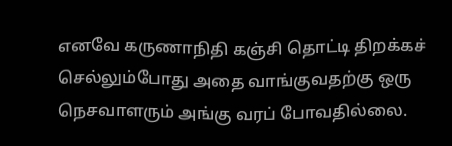எனவே கருணாநிதி கஞ்சி தொட்டி திறக்கச் செல்லும்போது அதை வாங்குவதற்கு ஒரு நெசவாளரும் அங்கு வரப் போவதில்லை.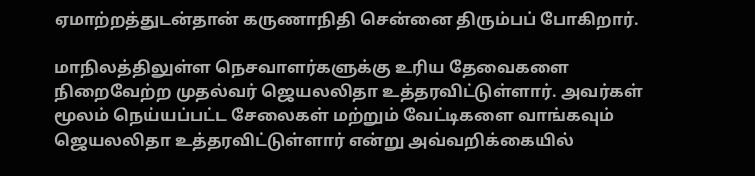ஏமாற்றத்துடன்தான் கருணாநிதி சென்னை திரும்பப் போகிறார்.

மாநிலத்திலுள்ள நெசவாளர்களுக்கு உரிய தேவைகளை நிறைவேற்ற முதல்வர் ஜெயலலிதா உத்தரவிட்டுள்ளார். அவர்கள் மூலம் நெய்யப்பட்ட சேலைகள் மற்றும் வேட்டிகளை வாங்கவும் ஜெயலலிதா உத்தரவிட்டுள்ளார் என்று அவ்வறிக்கையில்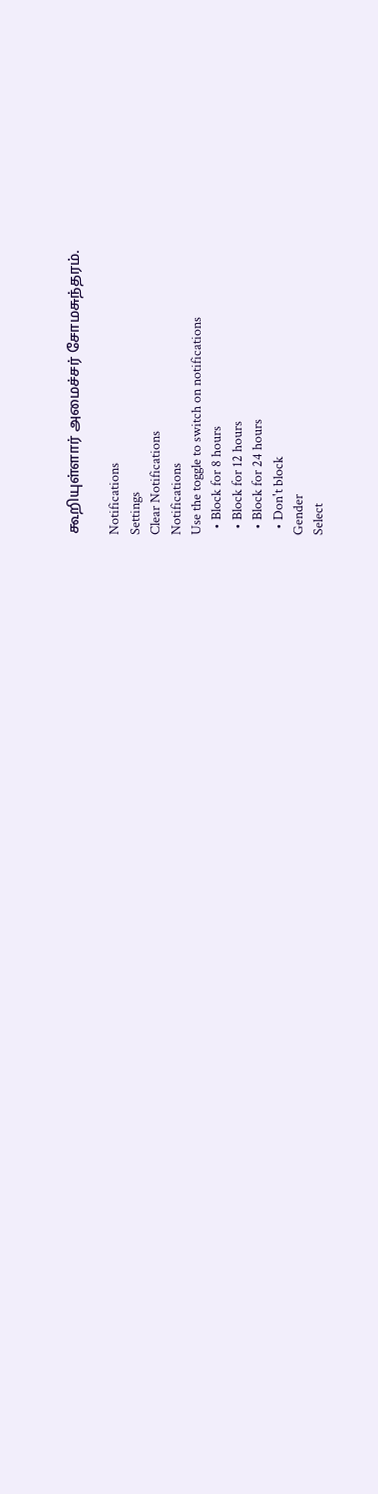கூறியுள்ளார் அமைச்சர் சோமசுந்தரம்.

Notifications
Settings
Clear Notifications
Notifications
Use the toggle to switch on notifications
  • Block for 8 hours
  • Block for 12 hours
  • Block for 24 hours
  • Don't block
Gender
Select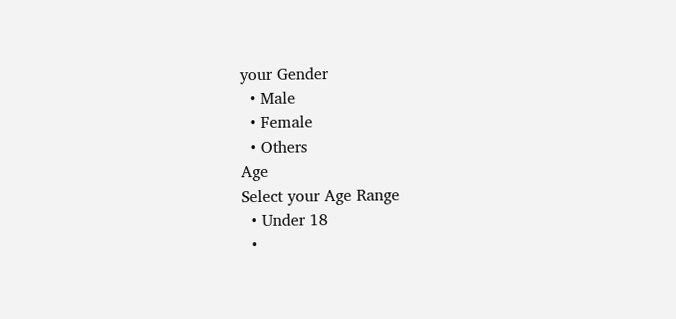your Gender
  • Male
  • Female
  • Others
Age
Select your Age Range
  • Under 18
  •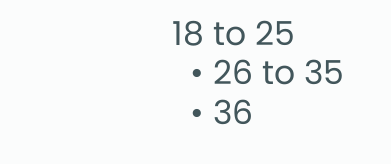18 to 25
  • 26 to 35
  • 36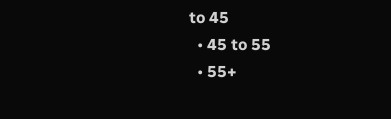to 45
  • 45 to 55
  • 55+